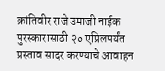क्रांतिवीर राजे उमाजी नाईक पुरस्कारासाठी २० एप्रिलपर्यंत प्रस्ताव सादर करण्याचे आवाहन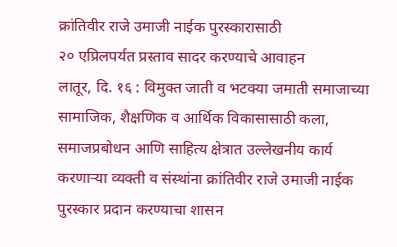क्रांतिवीर राजे उमाजी नाईक पुरस्कारासाठी
२० एप्रिलपर्यंत प्रस्ताव सादर करण्याचे आवाहन
लातूर, दि. १६ : विमुक्त जाती व भटक्या जमाती समाजाच्या सामाजिक, शैक्षणिक व आर्थिक विकासासाठी कला, समाजप्रबोधन आणि साहित्य क्षेत्रात उल्लेखनीय कार्य करणाऱ्या व्यक्ती व संस्थांना क्रांतिवीर राजे उमाजी नाईक पुरस्कार प्रदान करण्याचा शासन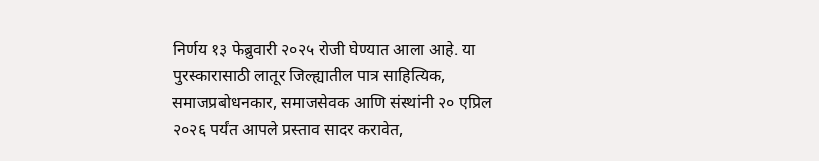निर्णय १३ फेब्रुवारी २०२५ रोजी घेण्यात आला आहे. या पुरस्कारासाठी लातूर जिल्ह्यातील पात्र साहित्यिक, समाजप्रबोधनकार, समाजसेवक आणि संस्थांनी २० एप्रिल २०२६ पर्यंत आपले प्रस्ताव सादर करावेत,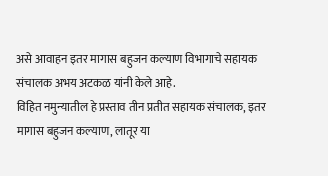असे आवाहन इतर मागास बहुजन कल्याण विभागाचे सहायक संचालक अभय अटकळ यांनी केले आहे.
विहित नमुन्यातील हे प्रस्ताव तीन प्रतीत सहायक संचालक, इतर मागास बहुजन कल्याण, लातूर या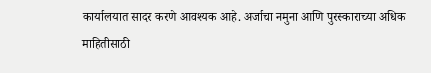कार्यालयात सादर करणे आवश्यक आहे. अर्जाचा नमुना आणि पुरस्काराच्या अधिक माहितीसाठी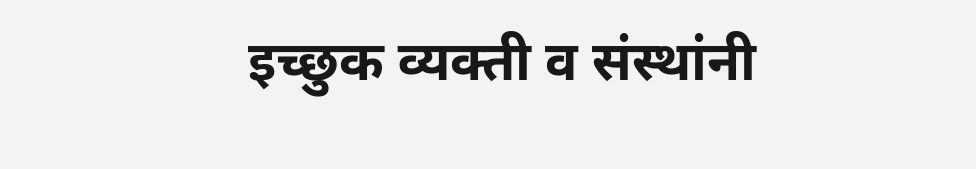इच्छुक व्यक्ती व संस्थांनी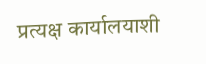प्रत्यक्ष कार्यालयाशी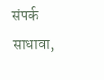संपर्क साधावा,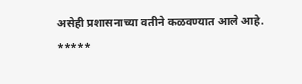असेही प्रशासनाच्या वतीने कळवण्यात आले आहे.
*****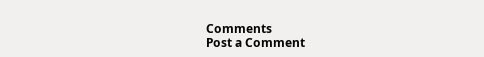Comments
Post a Comment